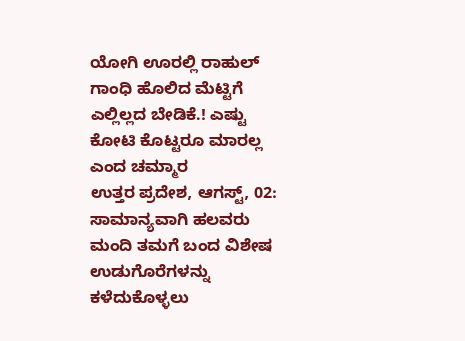ಯೋಗಿ ಊರಲ್ಲಿ ರಾಹುಲ್ ಗಾಂಧಿ ಹೊಲಿದ ಮೆಟ್ಟಿಗೆ ಎಲ್ಲಿಲ್ಲದ ಬೇಡಿಕೆ.! ಎಷ್ಟು ಕೋಟಿ ಕೊಟ್ಟರೂ ಮಾರಲ್ಲ ಎಂದ ಚಮ್ಮಾರ
ಉತ್ತರ ಪ್ರದೇಶ, ಆಗಸ್ಟ್, 02: ಸಾಮಾನ್ಯವಾಗಿ ಹಲವರು ಮಂದಿ ತಮಗೆ ಬಂದ ವಿಶೇಷ ಉಡುಗೊರೆಗಳನ್ನು ಕಳೆದುಕೊಳ್ಳಲು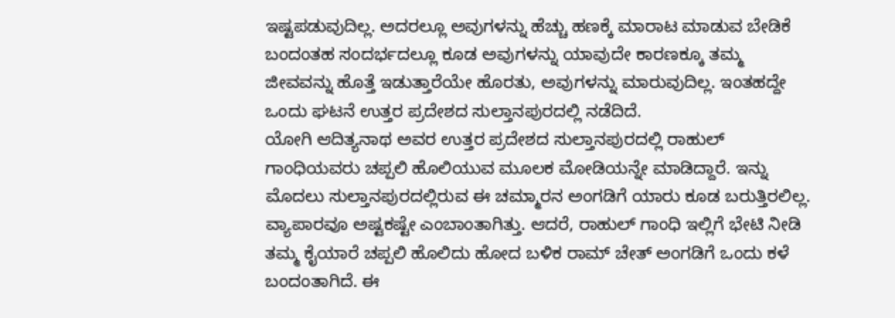ಇಷ್ಟಪಡುವುದಿಲ್ಲ. ಅದರಲ್ಲೂ ಅವುಗಳನ್ನು ಹೆಚ್ಚು ಹಣಕ್ಕೆ ಮಾರಾಟ ಮಾಡುವ ಬೇಡಿಕೆ ಬಂದಂತಹ ಸಂದರ್ಭದಲ್ಲೂ ಕೂಡ ಅವುಗಳನ್ನು ಯಾವುದೇ ಕಾರಣಕ್ಕೂ ತಮ್ಮ ಜೀವವನ್ನು ಹೊತ್ತೆ ಇಡುತ್ತಾರೆಯೇ ಹೊರತು, ಅವುಗಳನ್ನು ಮಾರುವುದಿಲ್ಲ. ಇಂತಹದ್ದೇ ಒಂದು ಘಟನೆ ಉತ್ತರ ಪ್ರದೇಶದ ಸುಲ್ತಾನಪುರದಲ್ಲಿ ನಡೆದಿದೆ.
ಯೋಗಿ ಆದಿತ್ಯನಾಥ ಅವರ ಉತ್ತರ ಪ್ರದೇಶದ ಸುಲ್ತಾನಪುರದಲ್ಲಿ ರಾಹುಲ್ ಗಾಂಧಿಯವರು ಚಪ್ಪಲಿ ಹೊಲಿಯುವ ಮೂಲಕ ಮೋಡಿಯನ್ನೇ ಮಾಡಿದ್ದಾರೆ. ಇನ್ನು ಮೊದಲು ಸುಲ್ತಾನಪುರದಲ್ಲಿರುವ ಈ ಚಮ್ಮಾರನ ಅಂಗಡಿಗೆ ಯಾರು ಕೂಡ ಬರುತ್ತಿರಲಿಲ್ಲ. ವ್ಯಾಪಾರವೂ ಅಷ್ಟಕಷ್ಟೇ ಎಂಬಾಂತಾಗಿತ್ತು. ಆದರೆ, ರಾಹುಲ್ ಗಾಂಧಿ ಇಲ್ಲಿಗೆ ಭೇಟಿ ನೀಡಿ ತಮ್ಮ ಕೈಯಾರೆ ಚಪ್ಪಲಿ ಹೊಲಿದು ಹೋದ ಬಳಿಕ ರಾಮ್ ಚೇತ್ ಅಂಗಡಿಗೆ ಒಂದು ಕಳೆ ಬಂದಂತಾಗಿದೆ. ಈ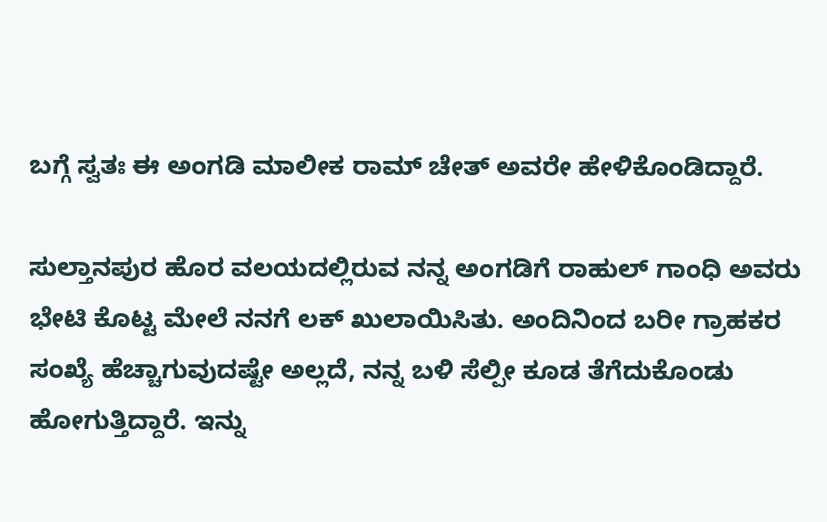ಬಗ್ಗೆ ಸ್ವತಃ ಈ ಅಂಗಡಿ ಮಾಲೀಕ ರಾಮ್ ಚೇತ್ ಅವರೇ ಹೇಳಿಕೊಂಡಿದ್ದಾರೆ.

ಸುಲ್ತಾನಪುರ ಹೊರ ವಲಯದಲ್ಲಿರುವ ನನ್ನ ಅಂಗಡಿಗೆ ರಾಹುಲ್ ಗಾಂಧಿ ಅವರು ಭೇಟಿ ಕೊಟ್ಟ ಮೇಲೆ ನನಗೆ ಲಕ್ ಖುಲಾಯಿಸಿತು. ಅಂದಿನಿಂದ ಬರೀ ಗ್ರಾಹಕರ ಸಂಖ್ಯೆ ಹೆಚ್ಚಾಗುವುದಷ್ಟೇ ಅಲ್ಲದೆ, ನನ್ನ ಬಳಿ ಸೆಲ್ಪೀ ಕೂಡ ತೆಗೆದುಕೊಂಡು ಹೋಗುತ್ತಿದ್ದಾರೆ. ಇನ್ನು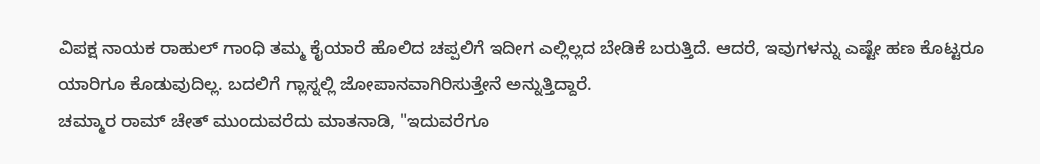ವಿಪಕ್ಷ ನಾಯಕ ರಾಹುಲ್ ಗಾಂಧಿ ತಮ್ಮ ಕೈಯಾರೆ ಹೊಲಿದ ಚಪ್ಪಲಿಗೆ ಇದೀಗ ಎಲ್ಲಿಲ್ಲದ ಬೇಡಿಕೆ ಬರುತ್ತಿದೆ. ಆದರೆ, ಇವುಗಳನ್ನು ಎಷ್ಟೇ ಹಣ ಕೊಟ್ಟರೂ ಯಾರಿಗೂ ಕೊಡುವುದಿಲ್ಲ. ಬದಲಿಗೆ ಗ್ಲಾಸ್ನಲ್ಲಿ ಜೋಪಾನವಾಗಿರಿಸುತ್ತೇನೆ ಅನ್ನುತ್ತಿದ್ದಾರೆ.
ಚಮ್ಮಾರ ರಾಮ್ ಚೇತ್ ಮುಂದುವರೆದು ಮಾತನಾಡಿ, "ಇದುವರೆಗೂ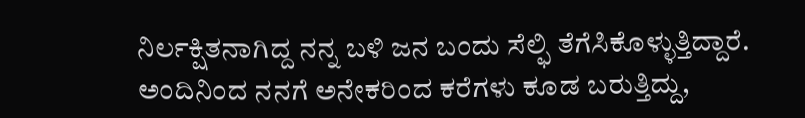ನಿರ್ಲಕ್ಷಿತನಾಗಿದ್ದ ನನ್ನ ಬಳಿ ಜನ ಬಂದು ಸೆಲ್ಫಿ ತೆಗೆಸಿಕೊಳ್ಳುತ್ತಿದ್ದಾರೆ. ಅಂದಿನಿಂದ ನನಗೆ ಅನೇಕರಿಂದ ಕರೆಗಳು ಕೂಡ ಬರುತ್ತಿದ್ದು,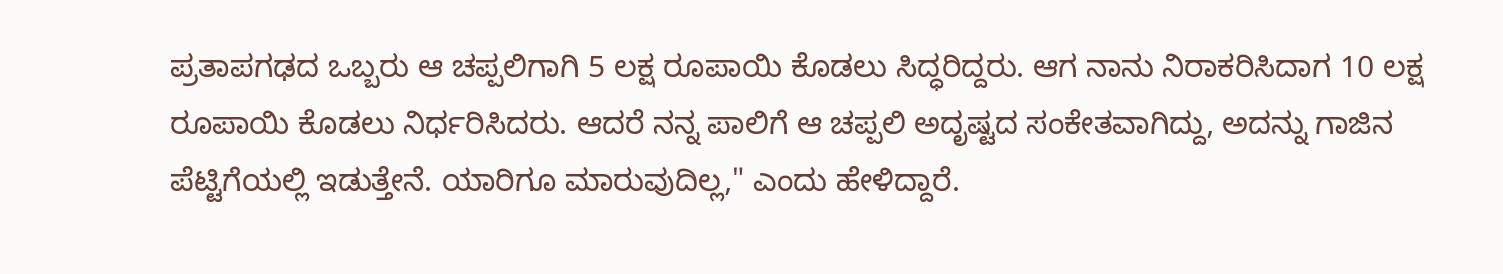ಪ್ರತಾಪಗಢದ ಒಬ್ಬರು ಆ ಚಪ್ಪಲಿಗಾಗಿ 5 ಲಕ್ಷ ರೂಪಾಯಿ ಕೊಡಲು ಸಿದ್ಧರಿದ್ದರು. ಆಗ ನಾನು ನಿರಾಕರಿಸಿದಾಗ 10 ಲಕ್ಷ ರೂಪಾಯಿ ಕೊಡಲು ನಿರ್ಧರಿಸಿದರು. ಆದರೆ ನನ್ನ ಪಾಲಿಗೆ ಆ ಚಪ್ಪಲಿ ಅದೃಷ್ಟದ ಸಂಕೇತವಾಗಿದ್ದು, ಅದನ್ನು ಗಾಜಿನ ಪೆಟ್ಟಿಗೆಯಲ್ಲಿ ಇಡುತ್ತೇನೆ. ಯಾರಿಗೂ ಮಾರುವುದಿಲ್ಲ," ಎಂದು ಹೇಳಿದ್ದಾರೆ.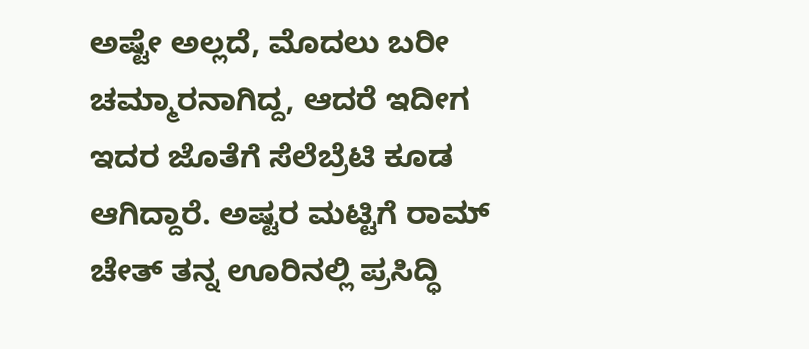ಅಷ್ಟೇ ಅಲ್ಲದೆ, ಮೊದಲು ಬರೀ ಚಮ್ಮಾರನಾಗಿದ್ದ, ಆದರೆ ಇದೀಗ ಇದರ ಜೊತೆಗೆ ಸೆಲೆಬ್ರೆಟಿ ಕೂಡ ಆಗಿದ್ದಾರೆ. ಅಷ್ಟರ ಮಟ್ಟಿಗೆ ರಾಮ್ ಚೇತ್ ತನ್ನ ಊರಿನಲ್ಲಿ ಪ್ರಸಿದ್ಧಿ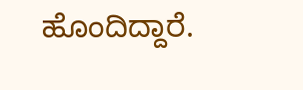ಹೊಂದಿದ್ದಾರೆ.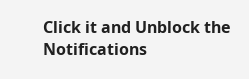Click it and Unblock the Notifications